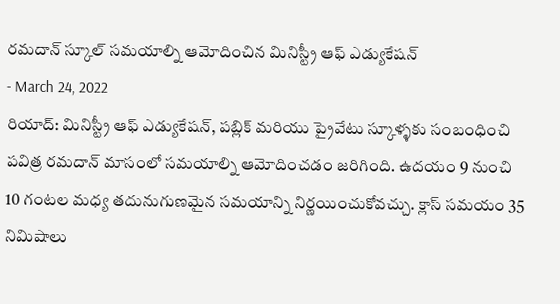రమదాన్ స్కూల్ సమయాల్ని ఆమోదించిన మినిస్ట్రీ ఆఫ్ ఎడ్యుకేషన్
- March 24, 2022
రియాద్: మినిస్ట్రీ ఆఫ్ ఎడ్యుకేషన్, పబ్లిక్ మరియు ప్రైవేటు స్కూళ్ళకు సంబంధించి పవిత్ర రమదాన్ మాసంలో సమయాల్ని ఆమోదించడం జరిగింది. ఉదయం 9 నుంచి 10 గంటల మధ్య తదునుగుణమైన సమయాన్ని నిర్ణయించుకోవచ్చు. క్లాస్ సమయం 35 నిమిషాలు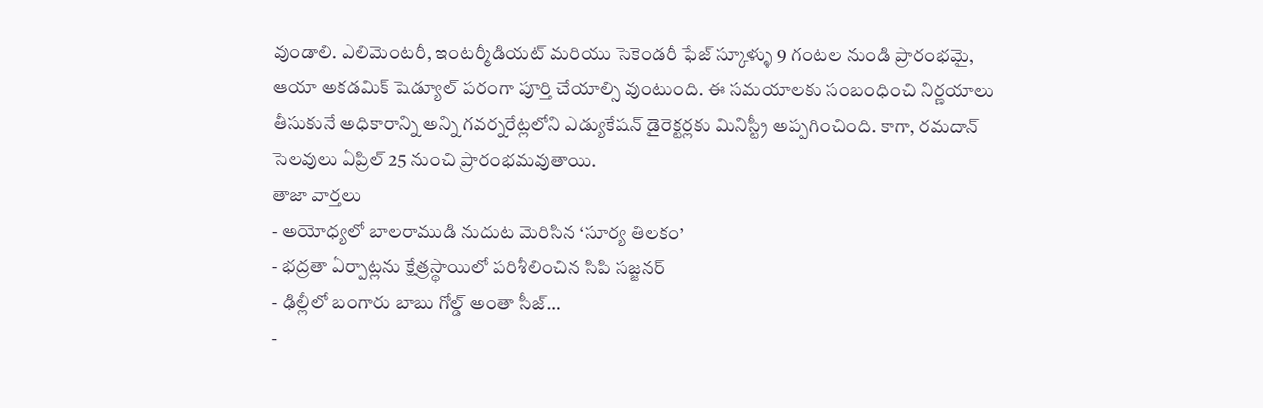వుండాలి. ఎలిమెంటరీ, ఇంటర్మీడియట్ మరియు సెకెండరీ ఫేజ్ స్కూళ్ళు 9 గంటల నుండి ప్రారంభమై, ఆయా అకడమిక్ షెడ్యూల్ పరంగా పూర్తి చేయాల్సి వుంటుంది. ఈ సమయాలకు సంబంధించి నిర్ణయాలు తీసుకునే అధికారాన్ని అన్ని గవర్నరేట్లలోని ఎడ్యుకేషన్ డైరెక్టర్లకు మినిస్ట్రీ అప్పగించింది. కాగా, రమదాన్ సెలవులు ఏప్రిల్ 25 నుంచి ప్రారంభమవుతాయి.
తాజా వార్తలు
- అయోధ్యలో బాలరాముడి నుదుట మెరిసిన ‘సూర్య తిలకం’
- భద్రతా ఏర్పాట్లను క్షేత్రస్థాయిలో పరిశీలించిన సిపి సజ్జనర్
- ఢిల్లీలో బంగారు బాబు గోల్డ్ అంతా సీజ్…
-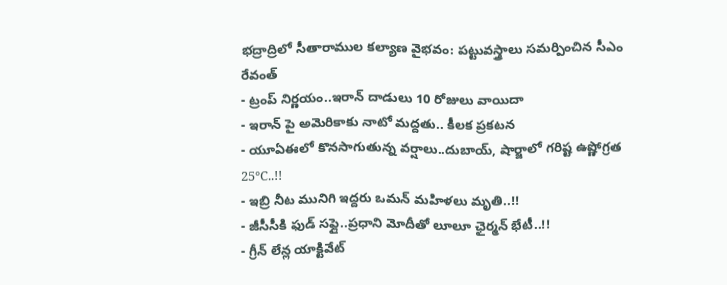భద్రాద్రిలో సీతారాముల కల్యాణ వైభవం: పట్టువస్త్రాలు సమర్పించిన సీఎం రేవంత్
- ట్రంప్ నిర్ణయం..ఇరాన్ దాడులు 10 రోజులు వాయిదా
- ఇరాన్ పై అమెరికాకు నాటో మద్దతు.. కీలక ప్రకటన
- యూఏఈలో కొనసాగుతున్న వర్షాలు..దుబాయ్, షార్జాలో గరిష్ట ఉష్ణోగ్రత 25°C..!!
- ఇబ్రి నీట మునిగి ఇద్దరు ఒమన్ మహిళలు మృతి..!!
- జీసీసీకి ఫుడ్ సఫ్లై..ప్రధాని మోదీతో లూలూ ఛైర్మన్ భేటీ..!!
- గ్రీన్ లేన్ల యాక్టివేట్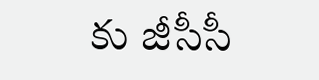కు జీసీసీ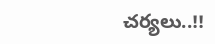చర్యలు..!!